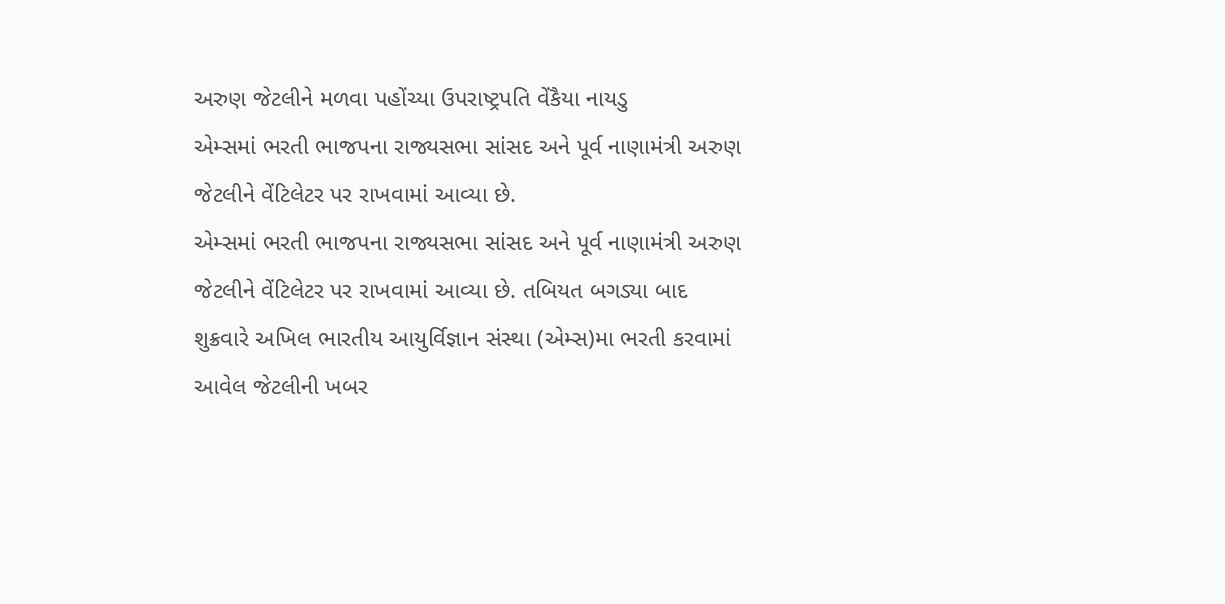અરુણ જેટલીને મળવા પહોંચ્યા ઉપરાષ્ટ્રપતિ વેંકૈયા નાયડુ
એમ્સમાં ભરતી ભાજપના રાજ્યસભા સાંસદ અને પૂર્વ નાણામંત્રી અરુણ જેટલીને વેંટિલેટર પર રાખવામાં આવ્યા છે.
એમ્સમાં ભરતી ભાજપના રાજ્યસભા સાંસદ અને પૂર્વ નાણામંત્રી અરુણ જેટલીને વેંટિલેટર પર રાખવામાં આવ્યા છે. તબિયત બગડ્યા બાદ શુક્રવારે અખિલ ભારતીય આયુર્વિજ્ઞાન સંસ્થા (એમ્સ)મા ભરતી કરવામાં આવેલ જેટલીની ખબર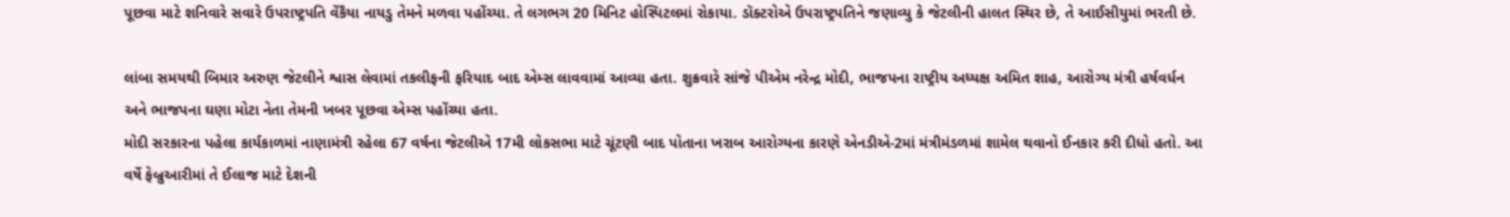પૂછવા માટે શનિવારે સવારે ઉપરાષ્ટ્રપતિ વેંકૈયા નાયડુ તેમને મળવા પહોંચ્યા. તે લગભગ 20 મિનિટ હોસ્પિટલમાં રોકાયા. ડૉક્ટરોએ ઉપરાષ્ટ્રપતિને જણાવ્યુ કે જેટલીની હાલત સ્થિર છે, તે આઈસીયુમાં ભરતી છે.

લાંબા સમયથી બિમાર અરુણ જેટલીને શ્વાસ લેવામાં તકલીફની ફરિયાદ બાદ એમ્સ લાવવામાં આવ્યા હતા. શુક્રવારે સાંજે પીએમ નરેન્દ્ર મોદી, ભાજપના રાષ્ટ્રીય અધ્યક્ષ અમિત શાહ, આરોગ્ય મંત્રી હર્ષવર્ધન અને ભાજપના ઘણા મોટા નેતા તેમની ખબર પૂછવા એમ્સ પહોંચ્યા હતા.
મોદી સરકારના પહેલા કાર્યકાળમાં નાણામંત્રી રહેલા 67 વર્ષના જેટલીએ 17મી લોકસભા માટે ચૂંટણી બાદ પોતાના ખરાબ આરોગ્યના કારણે એનડીએ-2માં મંત્રીમંડળમાં શામેલ થવાનો ઈનકાર કરી દીધો હતો. આ વર્ષે ફેબ્રુઆરીમાં તે ઈલાજ માટે દેશની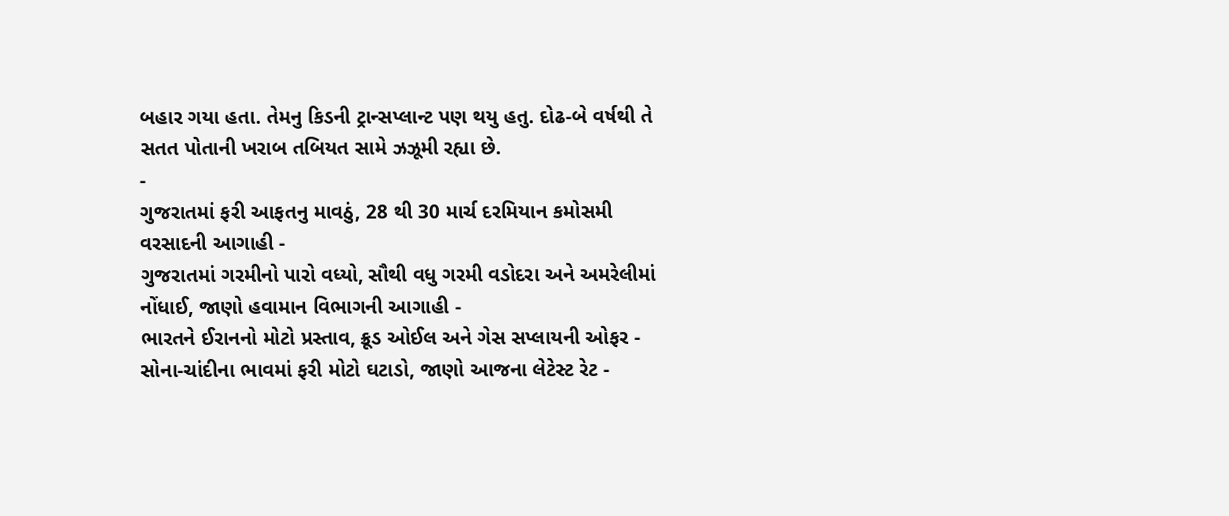બહાર ગયા હતા. તેમનુ કિડની ટ્રાન્સપ્લાન્ટ પણ થયુ હતુ. દોઢ-બે વર્ષથી તે સતત પોતાની ખરાબ તબિયત સામે ઝઝૂમી રહ્યા છે.
-
ગુજરાતમાં ફરી આફતનુ માવઠું, 28 થી 30 માર્ચ દરમિયાન કમોસમી વરસાદની આગાહી -
ગુજરાતમાં ગરમીનો પારો વધ્યો, સૌથી વધુ ગરમી વડોદરા અને અમરેલીમાં નોંધાઈ, જાણો હવામાન વિભાગની આગાહી -
ભારતને ઈરાનનો મોટો પ્રસ્તાવ, ક્રૂડ ઓઈલ અને ગેસ સપ્લાયની ઓફર -
સોના-ચાંદીના ભાવમાં ફરી મોટો ઘટાડો, જાણો આજના લેટેસ્ટ રેટ -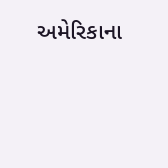અમેરિકાના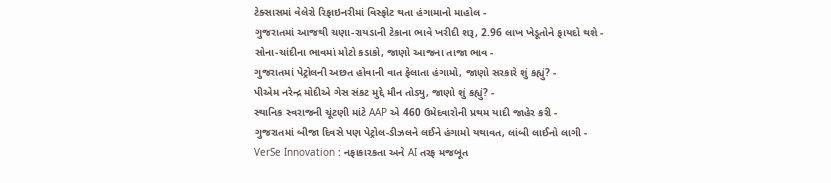ટેક્સાસમાં વેલેરો રિફાઇનરીમાં વિસ્ફોટ થતા હંગામાનો માહોલ -
ગુજરાતમાં આજથી ચણા-રાયડાની ટેકાના ભાવે ખરીદી શરૂ, 2.96 લાખ ખેડૂતોને ફાયદો થશે -
સોના-ચાંદીના ભાવમાં મોટો કડાકો, જાણો આજના તાજા ભાવ -
ગુજરાતમાં પેટ્રોલની અછત હોવાની વાત ફેલાતા હંગામો, જાણો સરકારે શું કહ્યું? -
પીએમ નરેન્દ્ર મોદીએ ગેસ સંકટ મુદ્દે મૌન તોડ્યુ, જાણો શું કહ્યું? -
સ્થાનિક સ્વરાજની ચૂંટણી માંટે AAP એ 460 ઉમેદવારોની પ્રથમ યાદી જાહેર કરી -
ગુજરાતમાં બીજા દિવસે પણ પેટ્રોલ-ડીઝલને લઈને હંગામો યથાવત, લાંબી લાઈનો લાગી -
VerSe Innovation : નફાકારકતા અને AI તરફ મજબૂત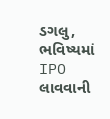ડગલુ, ભવિષ્યમાં IPO લાવવાની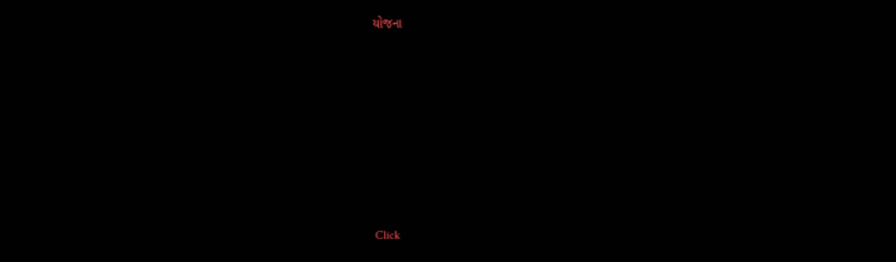યોજના











Click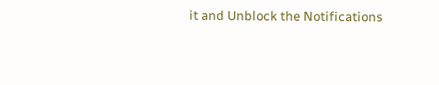it and Unblock the Notifications